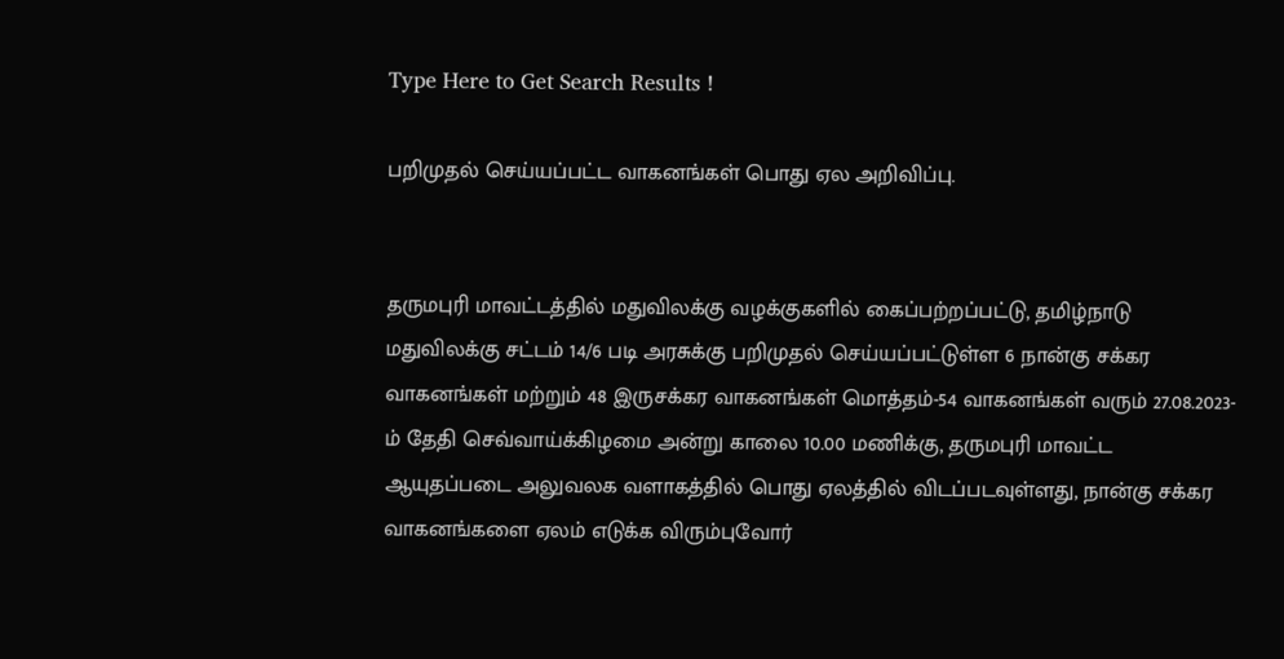Type Here to Get Search Results !

பறிமுதல் செய்யப்பட்ட வாகனங்கள்‌ பொது ஏல அறிவிப்பு.


தருமபுரி மாவட்டத்தில்‌ மதுவிலக்கு வழக்குகளில்‌ கைப்பற்றப்பட்டு, தமிழ்நாடு மதுவிலக்கு சட்டம்‌ 14/6 படி அரசுக்கு பறிமுதல்‌ செய்யப்பட்டுள்ள 6 நான்கு சக்கர வாகனங்கள்‌ மற்றும்‌ 48 இருசக்கர வாகனங்கள்‌ மொத்தம்‌-54 வாகனங்கள்‌ வரும் 27.08.2023-ம்‌ தேதி செவ்வாய்க்கிழமை அன்று காலை 10.00 மணிக்கு, தருமபுரி மாவட்ட ஆயுதப்படை அலுவலக வளாகத்தில்‌ பொது ஏலத்தில்‌ விடப்படவுள்ளது, நான்கு சக்கர வாகனங்களை ஏலம்‌ எடுக்க விரும்புவோர்‌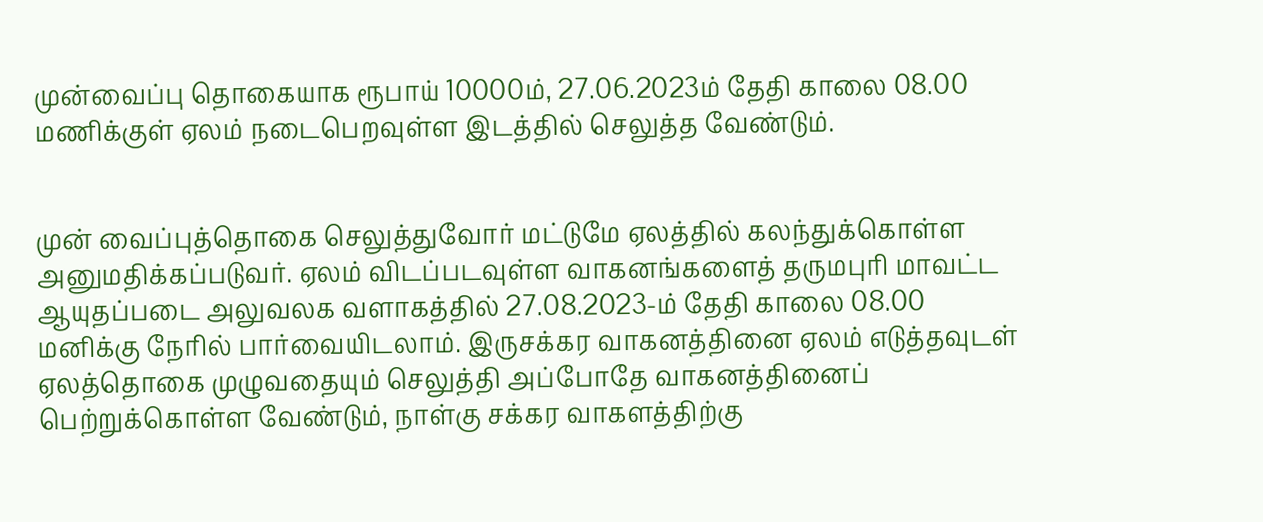முன்வைப்பு தொகையாக ரூபாய்‌ 10000ம்‌, 27.06.2023ம்‌ தேதி காலை 08.00 மணிக்குள்‌ ஏலம்‌ நடைபெறவுள்ள இடத்தில்‌ செலுத்த வேண்டும்‌.


முன் வைப்புத்தொகை செலுத்துவோர்‌ மட்டுமே ஏலத்தில்‌ கலந்துக்கொள்ள அனுமதிக்கப்படுவர்‌. ஏலம்‌ விடப்படவுள்ள வாகனங்களைத்‌ தருமபுரி மாவட்ட ஆயுதப்படை அலுவலக வளாகத்தில்‌ 27.08.2023-ம்‌ தேதி காலை 08.00 மனிக்கு நேரில்‌ பார்வையிடலாம்‌. இருசக்கர வாகனத்தினை ஏலம்‌ எடுத்தவுடள்‌ ஏலத்தொகை முழுவதையும்‌ செலுத்தி அப்போதே வாகனத்தினைப்‌ பெற்றுக்கொள்ள வேண்டும்‌, நாள்கு சக்கர வாகளத்திற்கு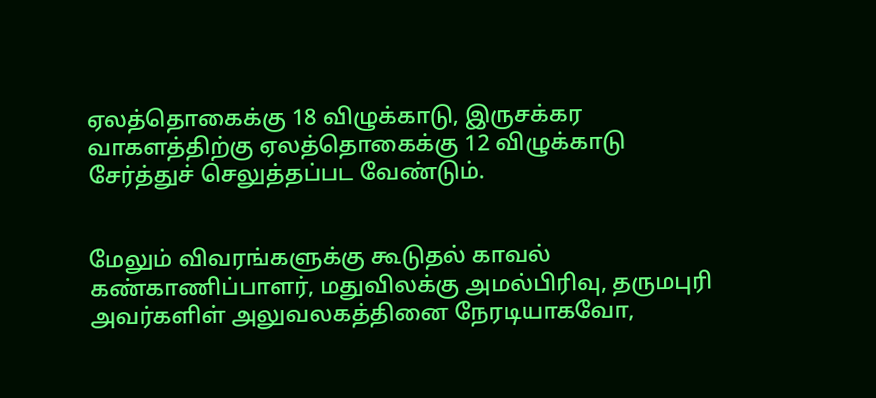ஏலத்தொகைக்கு 18 விழுக்காடு, இருசக்கர வாகளத்திற்கு ஏலத்தொகைக்கு 12 விழுக்காடு சேர்த்துச்‌ செலுத்தப்பட வேண்டும்‌.


மேலும்‌ விவரங்களுக்கு கூடுதல்‌ காவல்‌ கண்காணிப்பாளர்‌, மதுவிலக்கு அமல்பிரிவு, தருமபுரி அவர்களிள்‌ அலுவலகத்தினை நேரடியாகவோ,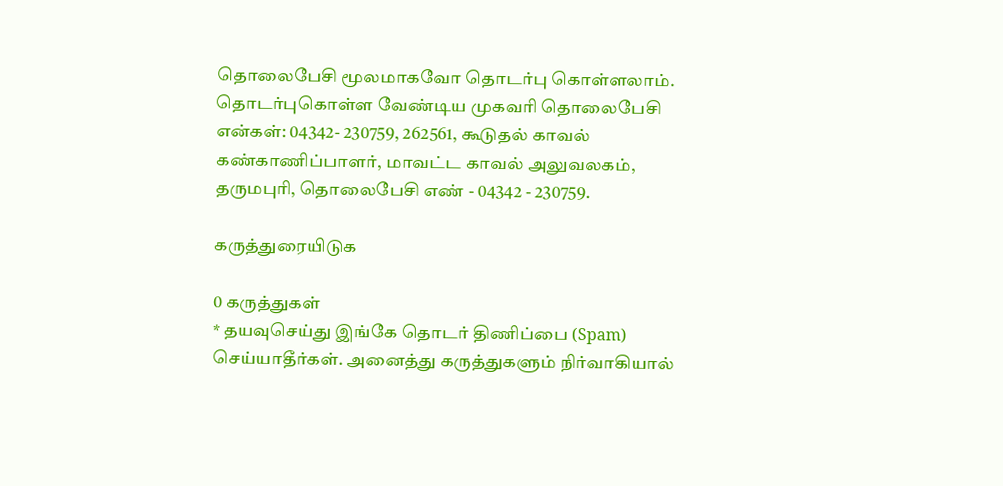தொலைபேசி மூலமாகவோ தொடர்பு கொள்ளலாம்‌. தொடர்புகொள்ள வேண்டிய முகவரி தொலைபேசி என்கள்‌: 04342- 230759, 262561, கூடுதல்‌ காவல்‌ கண்காணிப்பாளர்‌, மாவட்ட காவல்‌ அலுவலகம்‌, தருமபுரி, தொலைபேசி எண்‌ - 04342 - 230759.

கருத்துரையிடுக

0 கருத்துகள்
* தயவுசெய்து இங்கே தொடர் திணிப்பை (Spam) செய்யாதீர்கள். அனைத்து கருத்துகளும் நிர்வாகியால்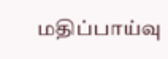மதிப்பாய்வு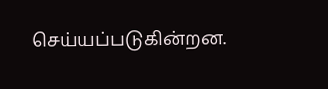செய்யப்படுகின்றன.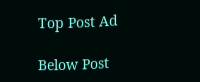Top Post Ad

Below Post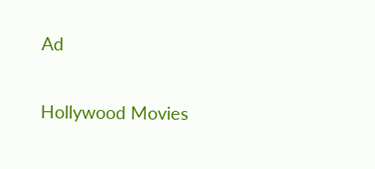Ad

Hollywood Movies